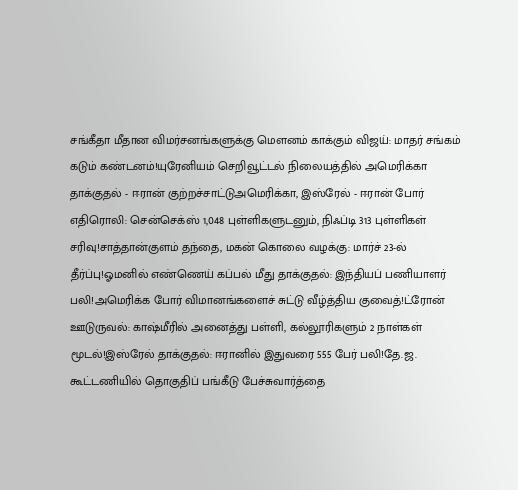சங்கீதா மீதான விமர்சனங்களுக்கு மௌனம் காக்கும் விஜய்: மாதர் சங்கம் கடும் கண்டனம்!யுரேனியம் செறிவூட்டல் நிலையத்தில் அமெரிக்கா தாக்குதல் - ஈரான் குற்றச்சாட்டுஅமெரிக்கா, இஸ்ரேல் - ஈரான் போர் எதிரொலி: சென்செக்ஸ் 1,048 புள்ளிகளுடனும், நிஃப்டி 313 புள்ளிகள் சரிவு!சாத்தான்குளம் தந்தை, மகன் கொலை வழக்கு: மார்ச் 23-ல் தீர்ப்பு!ஓமனில் எண்ணெய் கப்பல் மீது தாக்குதல்: இந்தியப் பணியாளர் பலி!அமெரிக்க போர் விமானங்களைச் சுட்டு வீழ்த்திய குவைத்!ட்ரோன் ஊடுருவல்: காஷ்மீரில் அனைத்து பள்ளி, கல்லூரிகளும் 2 நாள்கள் மூடல்!இஸ்ரேல் தாக்குதல்: ஈரானில் இதுவரை 555 பேர் பலி!தே.ஜ. கூட்டணியில் தொகுதிப் பங்கீடு பேச்சுவார்த்தை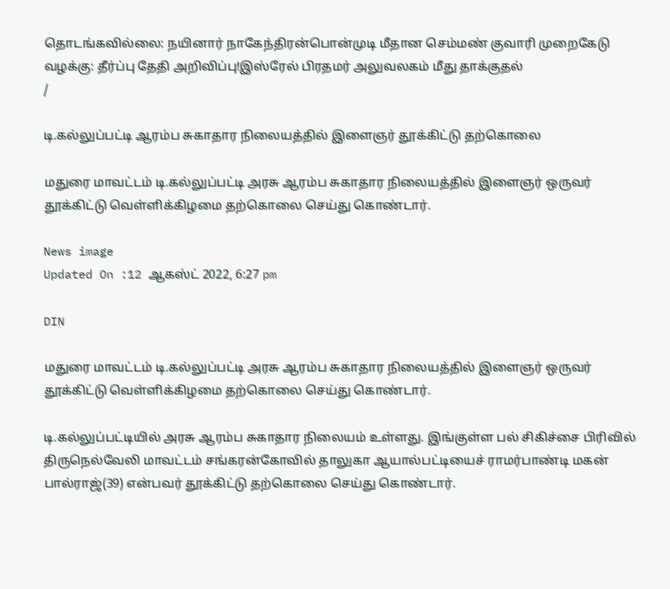தொடங்கவில்லை: நயினார் நாகேந்திரன்பொன்முடி மீதான செம்மண் குவாரி முறைகேடு வழக்கு: தீர்ப்பு தேதி அறிவிப்பு!இஸ்ரேல் பிரதமர் அலுவலகம் மீது தாக்குதல்
/

டி.கல்லுப்பட்டி ஆரம்ப சுகாதார நிலையத்தில் இளைஞர் தூக்கிட்டு தற்கொலை

மதுரை மாவட்டம் டி.கல்லுப்பட்டி அரசு ஆரம்ப சுகாதார நிலையத்தில் இளைஞர் ஒருவர் தூக்கிட்டு வெள்ளிக்கிழமை தற்கொலை செய்து கொண்டார்.

News image
Updated On :12 ஆகஸ்ட் 2022, 6:27 pm

DIN

மதுரை மாவட்டம் டி.கல்லுப்பட்டி அரசு ஆரம்ப சுகாதார நிலையத்தில் இளைஞர் ஒருவர் தூக்கிட்டு வெள்ளிக்கிழமை தற்கொலை செய்து கொண்டார்.

டி.கல்லுப்பட்டியில் அரசு ஆரம்ப சுகாதார நிலையம் உள்ளது. இங்குள்ள பல் சிகிச்சை பிரிவில் திருநெல்வேலி மாவட்டம் சங்கரன்கோவில் தாலுகா ஆயால்பட்டியைச் ராமர்பாண்டி மகன் பால்ராஜ்(39) என்பவர் தூக்கிட்டு தற்கொலை செய்து கொண்டார்.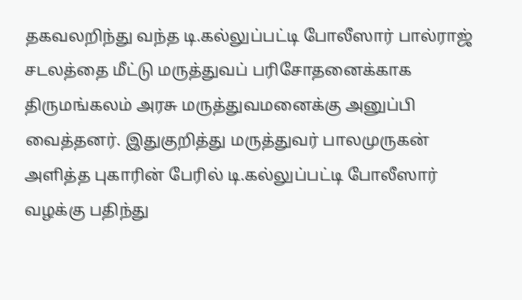தகவலறிந்து வந்த டி.கல்லுப்பட்டி போலீஸார் பால்ராஜ் சடலத்தை மீட்டு மருத்துவப் பரிசோதனைக்காக திருமங்கலம் அரசு மருத்துவமனைக்கு அனுப்பி வைத்தனர். இதுகுறித்து மருத்துவர் பாலமுருகன் அளித்த புகாரின் பேரில் டி.கல்லுப்பட்டி போலீஸார் வழக்கு பதிந்து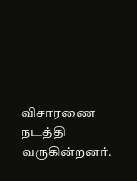விசாரணை நடத்தி வருகின்றனர்.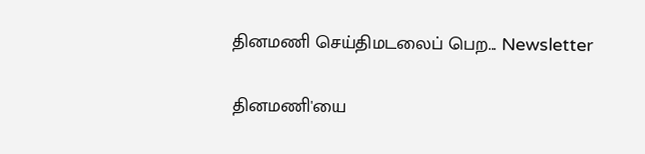தினமணி செய்திமடலைப் பெற... Newsletter

தினமணி'யை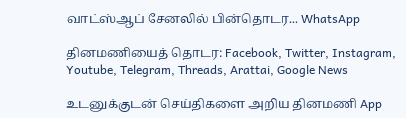வாட்ஸ்ஆப் சேனலில் பின்தொடர... WhatsApp

தினமணியைத் தொடர: Facebook, Twitter, Instagram, Youtube, Telegram, Threads, Arattai, Google News

உடனுக்குடன் செய்திகளை அறிய தினமணி App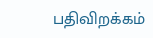பதிவிறக்கம்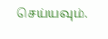செய்யவும்.